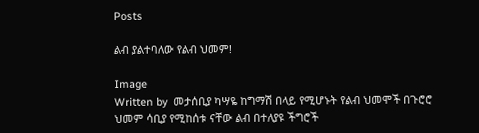Posts

ልብ ያልተባለው የልብ ህመም!

Image
Written by  መታሰቢያ ካሣዬ ከግማሽ በላይ የሚሆኑት የልብ ህመሞች በጉሮሮ ህመም ሳቢያ የሚከሰቱ ናቸው ልብ በተለያዩ ችግሮች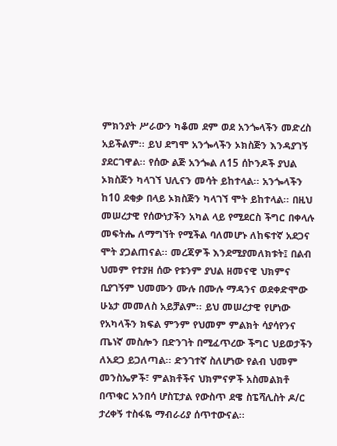ምክንያት ሥራውን ካቆመ ደም ወደ አንጐላችን መድረስ አይችልም፡፡ ይህ ደግሞ አንጐላችን ኦክስጅን እንዳያገኝ ያደርገዋል፡፡ የሰው ልጅ አንጐል ለ15 ሰኮንዶች ያህል ኦክስጅን ካላገኘ ህሊናን መሳት ይከተላል፡፡ አንጐላችን ከ10 ደቂቃ በላይ ኦክስጅን ካላገኘ ሞት ይከተላል፡፡ በዚህ መሠረታዊ የሰውነታችን አካል ላይ የሚደርስ ችግር በቀላሉ መፍትሔ ለማግኘት የሚችል ባለመሆኑ ለከፍተኛ አደጋና ሞት ያጋልጠናል፡፡ መረጃዎች እንደሚያመለክቱት፤ በልብ ህመም የተያዘ ሰው የቱንም ያህል ዘመናዊ ህክምና ቢያገኝም ህመሙን ሙሉ በሙሉ ማዳንና ወደቀድሞው ሁኔታ መመለስ አይቻልም፡፡ ይህ መሠረታዊ የሆነው የአካላችን ክፍል ምንም የህመም ምልክት ሳያሳየንና ጤነኛ መስሎን በድንገት በሚፈጥረው ችግር ህይወታችን ለአደጋ ይጋለጣል፡፡ ድንገተኛ ስለሆነው የልብ ህመም መንስኤዎች፣ ምልክቶችና ህክምናዎች አስመልክቶ በጥቁር አንበሳ ሆስፒታል የውስጥ ደዌ ስፔሻሊስት ዶ/ር ታረቀኝ ተስፋዬ ማብራሪያ ሰጥተውናል፡፡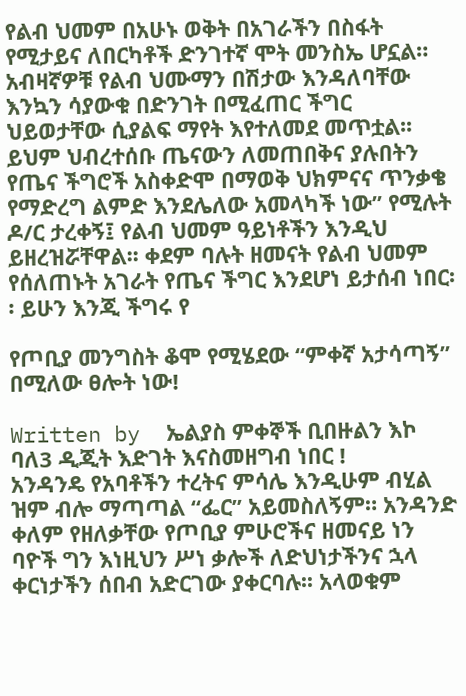የልብ ህመም በአሁኑ ወቅት በአገራችን በስፋት የሚታይና ለበርካቶች ድንገተኛ ሞት መንስኤ ሆኗል። አብዛኛዎቹ የልብ ህሙማን በሽታው እንዳለባቸው እንኳን ሳያውቁ በድንገት በሚፈጠር ችግር ህይወታቸው ሲያልፍ ማየት እየተለመደ መጥቷል፡፡ ይህም ህብረተሰቡ ጤናውን ለመጠበቅና ያሉበትን የጤና ችግሮች አስቀድሞ በማወቅ ህክምናና ጥንቃቄ የማድረግ ልምድ እንደሌለው አመላካች ነው” የሚሉት ዶ/ር ታረቀኝ፤ የልብ ህመም ዓይነቶችን እንዲህ ይዘረዝሯቸዋል፡፡ ቀደም ባሉት ዘመናት የልብ ህመም የሰለጠኑት አገራት የጤና ችግር እንደሆነ ይታሰብ ነበር፡፡ ይሁን እንጂ ችግሩ የ

የጦቢያ መንግስት ቆሞ የሚሄደው “ምቀኛ አታሳጣኝ” በሚለው ፀሎት ነው!

Written by  ኤልያስ ምቀኞች ቢበዙልን እኮ ባለ3 ዲጂት እድገት እናስመዘግብ ነበር !          አንዳንዴ የአባቶችን ተረትና ምሳሌ እንዲሁም ብሂል ዝም ብሎ ማጣጣል “ፌር” አይመስለኝም። አንዳንድ ቀለም የዘለቃቸው የጦቢያ ምሁሮችና ዘመናይ ነን ባዮች ግን እነዚህን ሥነ ቃሎች ለድህነታችንና ኋላ ቀርነታችን ሰበብ አድርገው ያቀርባሉ፡፡ አላወቁም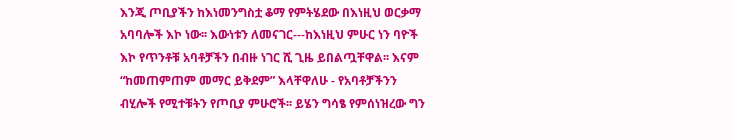እንጂ ጦቢያችን ከእነመንግስቷ ቆማ የምትሄደው በእነዚህ ወርቃማ አባባሎች እኮ ነው፡፡ እውነቱን ለመናገር---ከእነዚህ ምሁር ነን ባዮች እኮ የጥንቶቹ አባቶቻችን በብዙ ነገር ሺ ጊዜ ይበልጧቸዋል፡፡ እናም “ከመጠምጠም መማር ይቅደም” እላቸዋለሁ - የአባቶቻችንን ብሂሎች የሚተቹትን የጦቢያ ምሁሮች፡፡ ይሄን ግሳፄ የምሰነዝረው ግን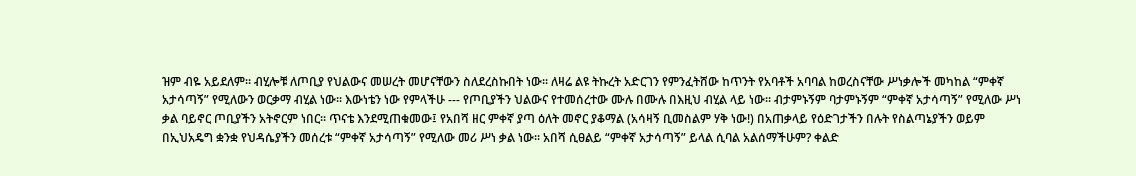ዝም ብዬ አይደለም፡፡ ብሂሎቹ ለጦቢያ የህልውና መሠረት መሆናቸውን ስለደረስኩበት ነው፡፡ ለዛሬ ልዩ ትኩረት አድርገን የምንፈትሸው ከጥንት የአባቶች አባባል ከወረስናቸው ሥነቃሎች መካከል “ምቀኛ አታሳጣኝ” የሚለውን ወርቃማ ብሂል ነው፡፡ እውነቴን ነው የምላችሁ --- የጦቢያችን ህልውና የተመሰረተው ሙሉ በሙሉ በእዚህ ብሂል ላይ ነው፡፡ ብታምኑኝም ባታምኑኝም “ምቀኛ አታሳጣኝ” የሚለው ሥነ ቃል ባይኖር ጦቢያችን አትኖርም ነበር፡፡ ጥናቴ እንደሚጠቁመው፤ የአበሻ ዘር ምቀኛ ያጣ ዕለት መኖር ያቆማል (አሳዛኝ ቢመስልም ሃቅ ነው!) በአጠቃላይ የዕድገታችን በሉት የስልጣኔያችን ወይም በኢህአዴግ ቋንቋ የህዳሴያችን መሰረቱ “ምቀኛ አታሳጣኝ” የሚለው መሪ ሥነ ቃል ነው፡፡ አበሻ ሲፀልይ “ምቀኛ አታሳጣኝ” ይላል ሲባል አልሰማችሁም? ቀልድ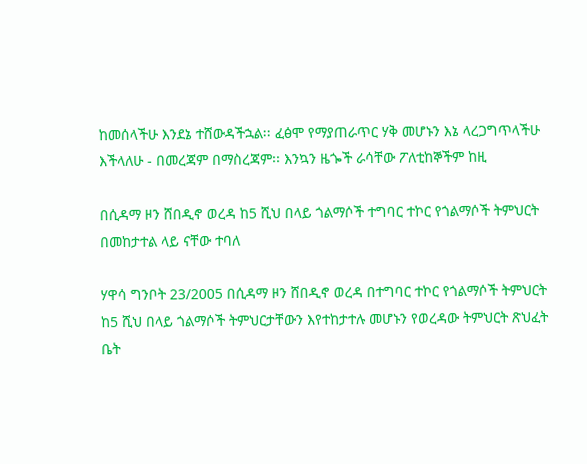ከመሰላችሁ እንደኔ ተሸውዳችኋል፡፡ ፈፅሞ የማያጠራጥር ሃቅ መሆኑን እኔ ላረጋግጥላችሁ እችላለሁ - በመረጃም በማስረጃም፡፡ እንኳን ዜጐች ራሳቸው ፖለቲከኞችም ከዚ

በሲዳማ ዞን ሸበዲኖ ወረዳ ከ5 ሺህ በላይ ጎልማሶች ተግባር ተኮር የጎልማሶች ትምህርት በመከታተል ላይ ናቸው ተባለ

ሃዋሳ ግንቦት 23/2005 በሲዳማ ዞን ሸበዲኖ ወረዳ በተግባር ተኮር የጎልማሶች ትምህርት ከ5 ሺህ በላይ ጎልማሶች ትምህርታቸውን እየተከታተሉ መሆኑን የወረዳው ትምህርት ጽህፈት ቤት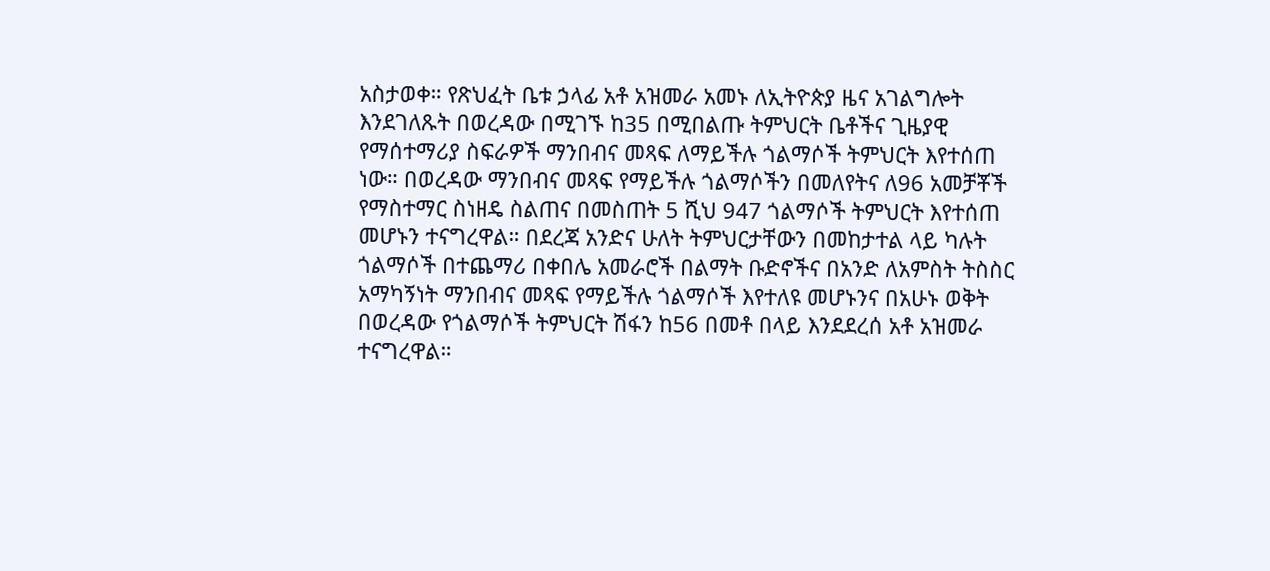አስታወቀ። የጽህፈት ቤቱ ኃላፊ አቶ አዝመራ አመኑ ለኢትዮጵያ ዜና አገልግሎት እንደገለጹት በወረዳው በሚገኙ ከ35 በሚበልጡ ትምህርት ቤቶችና ጊዜያዊ የማሰተማሪያ ስፍራዎች ማንበብና መጻፍ ለማይችሉ ጎልማሶች ትምህርት እየተሰጠ ነው። በወረዳው ማንበብና መጻፍ የማይችሉ ጎልማሶችን በመለየትና ለ96 አመቻቾች የማስተማር ስነዘዴ ስልጠና በመስጠት 5 ሺህ 947 ጎልማሶች ትምህርት እየተሰጠ መሆኑን ተናግረዋል። በደረጃ አንድና ሁለት ትምህርታቸውን በመከታተል ላይ ካሉት ጎልማሶች በተጨማሪ በቀበሌ አመራሮች በልማት ቡድኖችና በአንድ ለአምስት ትስስር አማካኝነት ማንበብና መጻፍ የማይችሉ ጎልማሶች እየተለዩ መሆኑንና በአሁኑ ወቅት በወረዳው የጎልማሶች ትምህርት ሽፋን ከ56 በመቶ በላይ እንደደረሰ አቶ አዝመራ ተናግረዋል።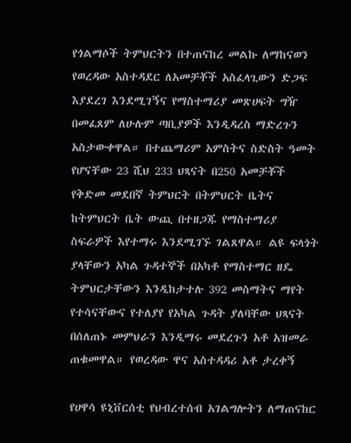የጎልማሶች ትምህርትን በተጠናከረ መልኩ ለማከናወን የወረዳው አስተዳደር ለአመቻቾች አስፈላጊውን ድጋፍ እያደረገ እንደሚገኝና የማስተማሪያ መጽሀፍት ግዥ በመፈጸም ለሁሉም ጣቢያዎች እንዲዳረስ ማድረጉን አስታውቀዋል። በተጨማሪም አምስትና ስድስት ዓመት የሆናቸው 23 ሺህ 233 ህጻናት በ250 አመቻቾች የቅድመ መደበኛ ትምህርት በትምህርት ቤትና ከትምህርት ቤት ውጪ በተዘጋጁ የማስተማሪያ ስፍራዎች እየተማሩ እንደሚገኙ ገልጸዋል። ልዩ ፍላጎት ያላቸውን አካል ጉዳተኞች በአካቶ የማስተማር ዘዴ ትምህርታቸውን እንዲከታተሉ 392 መስማትና ማየት የተሳናቸውና የተለያየ የአካል ጉዳት ያለባቸው ህጻናት በሰለጠኑ መምህራን እንዲማሩ መደረጉን አቶ አዝመራ ጠቁመዋል። የወረዳው ዋና አስተዳዳሪ አቶ ታረቀኝ

የሀዋሳ ዩኒቨርሰቲ የህብረተሰብ አገልግሎትን ለማጠናከር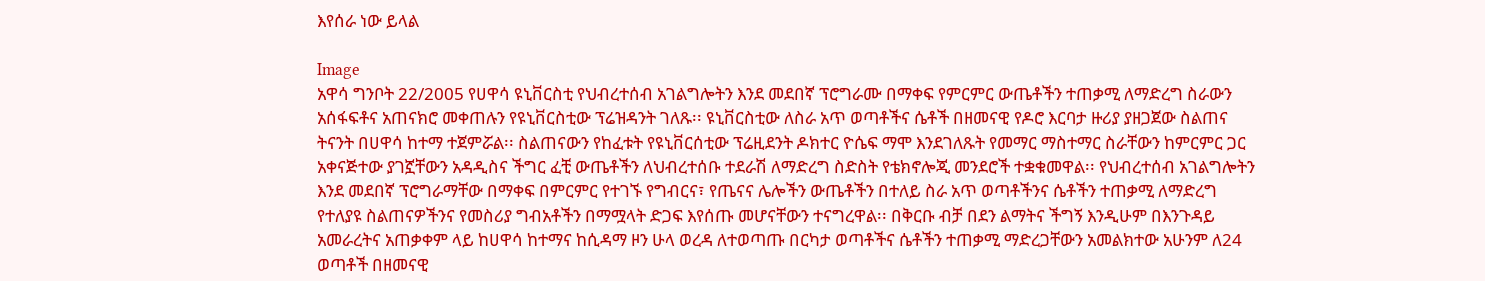እየሰራ ነው ይላል

Image
አዋሳ ግንቦት 22/2005 የሀዋሳ ዩኒቨርስቲ የህብረተሰብ አገልግሎትን እንደ መደበኛ ፕሮግራሙ በማቀፍ የምርምር ውጤቶችን ተጠቃሚ ለማድረግ ስራውን አሰፋፍቶና አጠናክሮ መቀጠሉን የዩኒቨርስቲው ፕሬዝዳንት ገለጹ፡፡ ዩኒቨርስቲው ለስራ አጥ ወጣቶችና ሴቶች በዘመናዊ የዶሮ እርባታ ዙሪያ ያዘጋጀው ስልጠና ትናንት በሀዋሳ ከተማ ተጀምሯል፡፡ ስልጠናውን የከፈቱት የዩኒቨርሰቲው ፕሬዚደንት ዶክተር ዮሴፍ ማሞ እንደገለጹት የመማር ማስተማር ስራቸውን ከምርምር ጋር አቀናጅተው ያገኟቸውን አዳዲስና ችግር ፈቺ ውጤቶችን ለህብረተሰቡ ተደራሽ ለማድረግ ስድስት የቴክኖሎጂ መንደሮች ተቋቁመዋል፡፡ የህብረተሰብ አገልግሎትን እንደ መደበኛ ፕሮግራማቸው በማቀፍ በምርምር የተገኙ የግብርና፣ የጤናና ሌሎችን ውጤቶችን በተለይ ስራ አጥ ወጣቶችንና ሴቶችን ተጠቃሚ ለማድረግ የተለያዩ ስልጠናዎችንና የመስሪያ ግብአቶችን በማሟላት ድጋፍ እየሰጡ መሆናቸውን ተናግረዋል፡፡ በቅርቡ ብቻ በደን ልማትና ችግኝ እንዲሁም በእንጉዳይ አመራረትና አጠቃቀም ላይ ከሀዋሳ ከተማና ከሲዳማ ዞን ሁላ ወረዳ ለተወጣጡ በርካታ ወጣቶችና ሴቶችን ተጠቃሚ ማድረጋቸውን አመልክተው አሁንም ለ24 ወጣቶች በዘመናዊ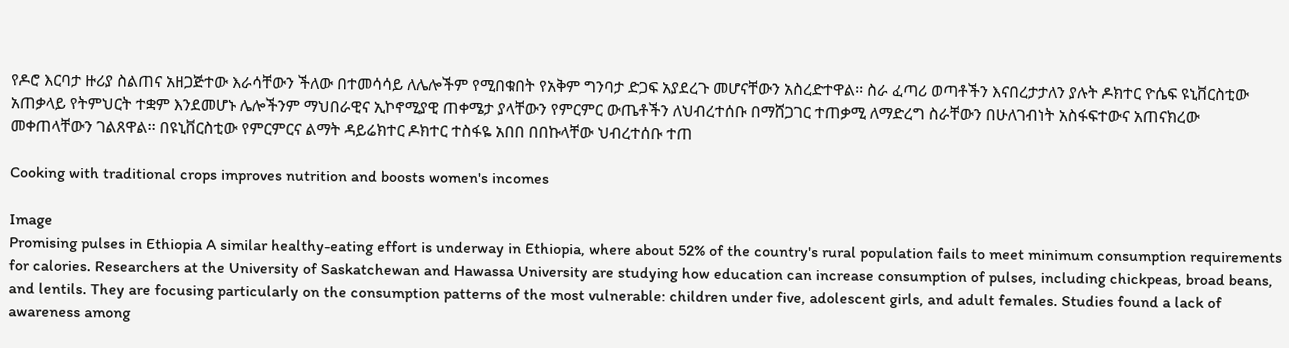የዶሮ እርባታ ዙሪያ ስልጠና አዘጋጅተው እራሳቸውን ችለው በተመሳሳይ ለሌሎችም የሚበቁበት የአቅም ግንባታ ድጋፍ አያደረጉ መሆናቸውን አስረድተዋል፡፡ ስራ ፈጣሪ ወጣቶችን እናበረታታለን ያሉት ዶክተር ዮሴፍ ዩኒቨርስቲው አጠቃላይ የትምህርት ተቋም እንደመሆኑ ሌሎችንም ማህበራዊና ኢኮኖሚያዊ ጠቀሜታ ያላቸውን የምርምር ውጤቶችን ለህብረተሰቡ በማሸጋገር ተጠቃሚ ለማድረግ ስራቸውን በሁለገብነት አስፋፍተውና አጠናክረው መቀጠላቸውን ገልጸዋል፡፡ በዩኒቨርስቲው የምርምርና ልማት ዳይሬክተር ዶክተር ተስፋዬ አበበ በበኩላቸው ህብረተሰቡ ተጠ

Cooking with traditional crops improves nutrition and boosts women's incomes

Image
Promising pulses in Ethiopia A similar healthy-eating effort is underway in Ethiopia, where about 52% of the country's rural population fails to meet minimum consumption requirements for calories. Researchers at the University of Saskatchewan and Hawassa University are studying how education can increase consumption of pulses, including chickpeas, broad beans, and lentils. They are focusing particularly on the consumption patterns of the most vulnerable: children under five, adolescent girls, and adult females. Studies found a lack of awareness among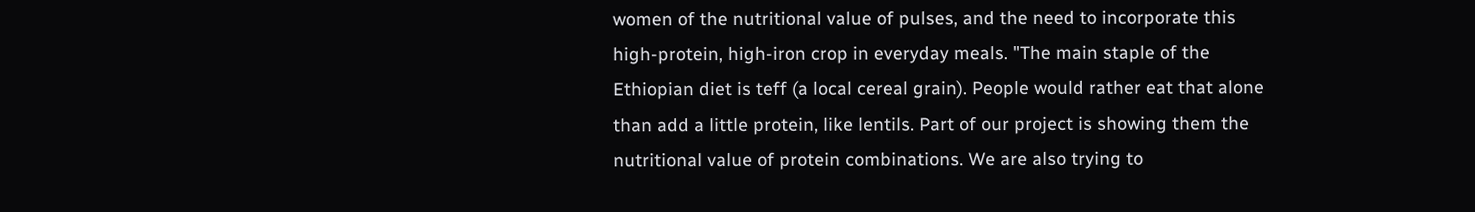women of the nutritional value of pulses, and the need to incorporate this high-protein, high-iron crop in everyday meals. "The main staple of the Ethiopian diet is teff (a local cereal grain). People would rather eat that alone than add a little protein, like lentils. Part of our project is showing them the nutritional value of protein combinations. We are also trying to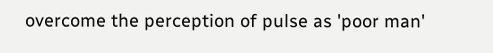overcome the perception of pulse as 'poor man'